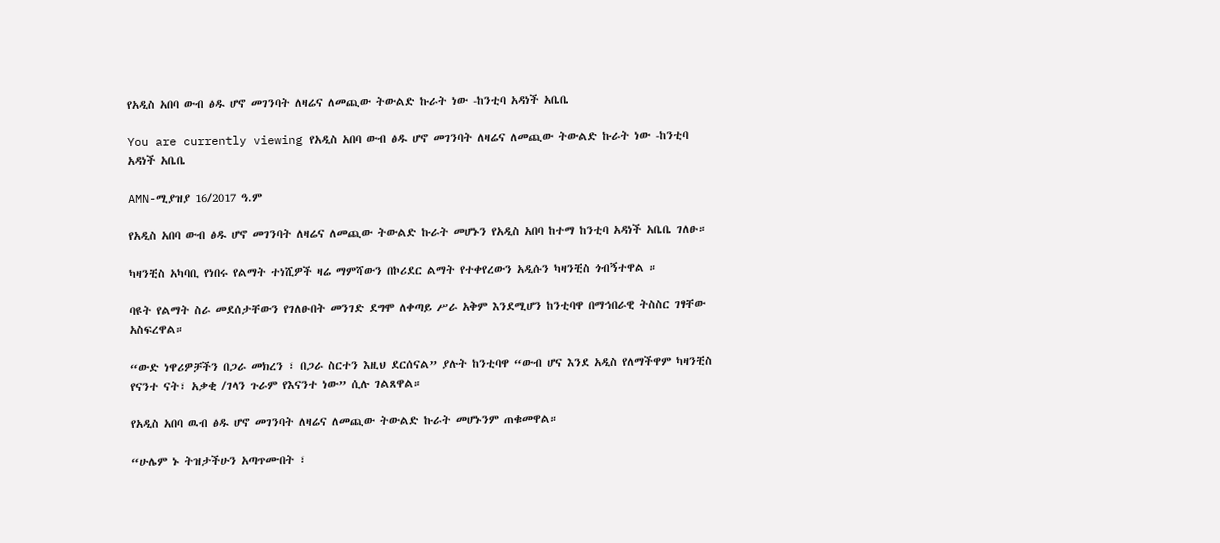የአዲስ አበባ ውብ ፅዱ ሆኖ መገንባት ለዛሬና ለመጪው ትውልድ ኩራት ነው -ከንቲባ አዳነች አቤቤ

You are currently viewing የአዲስ አበባ ውብ ፅዱ ሆኖ መገንባት ለዛሬና ለመጪው ትውልድ ኩራት ነው -ከንቲባ አዳነች አቤቤ

AMN-ሚያዝያ 16/2017 ዓ.ም

የአዲስ አበባ ውብ ፅዱ ሆኖ መገንባት ለዛሬና ለመጪው ትውልድ ኩራት መሆኑን የአዲስ አበባ ከተማ ከንቲባ አዳነች አቤቤ ገለፁ።

ካዛንቺስ አካባቢ የነበሩ የልማት ተነሺዎች ዛሬ ማምሻውን በኮሪደር ልማት የተቀየረውን አዲሱን ካዛንቺስ ጎብኝተዋል ።

ባዩት የልማት ስራ መደሰታቸውን የገለፁበት መንገድ ደግሞ ለቀጣይ ሥራ አቅም እንደሚሆን ከንቲባዋ በማኅበራዊ ትስስር ገፃቸው አስፍረዋል።

“ውድ ነዋሪዎቻችን በጋራ መክረን ፣ በጋራ ስርተን እዚህ ደርሰናል” ያሉት ከንቲባዋ “ውብ ሆና እንደ አዲስ የለማችዋም ካዛንቺስ የናንተ ናት፣ አቃቂ /ገላን ጉራም የእናንተ ነው” ሲሉ ገልጸዋል።

የአዲስ አበባ ዉብ ፅዱ ሆኖ መገንባት ለዛሬና ለመጪው ትውልድ ኩራት መሆኑንም ጠቁመዋል።

“ሁሌም ኑ ትዝታችሁን አጣጥሙበት ፣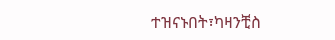ተዝናኑበት፣ካዛንቺስ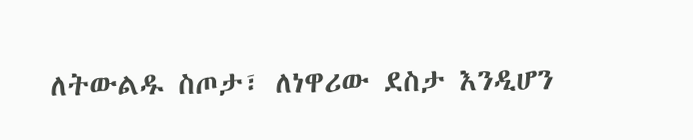ለትውልዱ ስጦታ፣ ለነዋሪው ደስታ እንዲሆን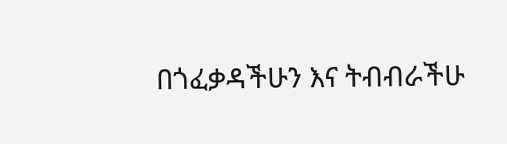በጎፈቃዳችሁን እና ትብብራችሁ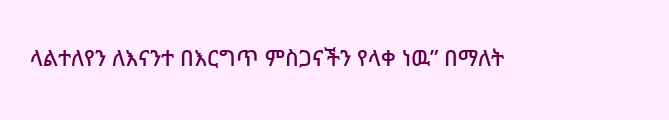ላልተለየን ለእናንተ በእርግጥ ምስጋናችን የላቀ ነዉ” በማለት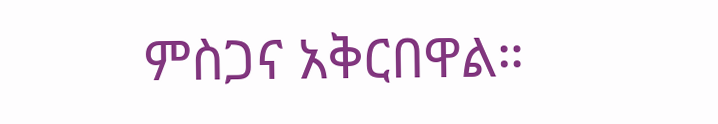ምስጋና አቅርበዋል።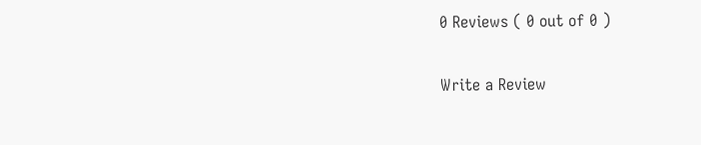0 Reviews ( 0 out of 0 )

Write a Review